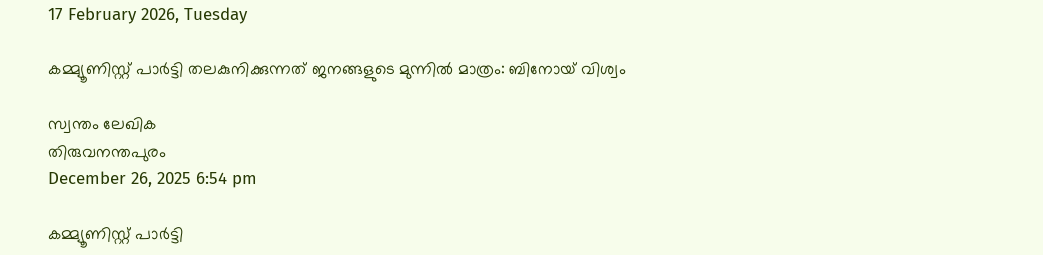17 February 2026, Tuesday

കമ്മ്യൂണിസ്റ്റ് പാര്‍ട്ടി തലകുനിക്കുന്നത് ജനങ്ങളുടെ മുന്നില്‍ മാത്രം: ബിനോയ് വിശ്വം

സ്വന്തം ലേഖിക
തിരുവനന്തപുരം
December 26, 2025 6:54 pm

കമ്മ്യൂണിസ്റ്റ് പാര്‍ട്ടി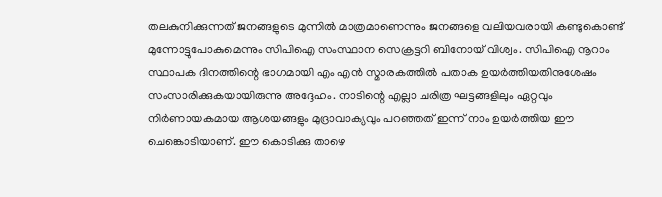തലകുനിക്കുന്നത് ജനങ്ങളുടെ മുന്നില്‍ മാത്രമാണെന്നും ജനങ്ങളെ വലിയവരായി കണ്ടുകൊണ്ട് മുന്നോട്ടുപോകുമെന്നും സിപിഐ സംസ്ഥാന സെക്രട്ടറി ബിനോയ് വിശ്വം. സിപിഐ നൂറാം സ്ഥാപക ദിനത്തിന്റെ ഭാഗമായി എം എന്‍ സ്മാരകത്തില്‍ പതാക ഉയര്‍ത്തിയതിനുശേഷം സംസാരിക്കുകയായിരുന്നു അദ്ദേഹം. നാടിന്റെ എല്ലാ ചരിത്ര ഘട്ടങ്ങളിലും ഏറ്റവും നിര്‍ണായകമായ ആശയങ്ങളും മുദ്രാവാക്യവും പറഞ്ഞത് ഇന്ന് നാം ഉയര്‍ത്തിയ ഈ ചെങ്കൊടിയാണ്. ഈ കൊടിക്കു താഴെ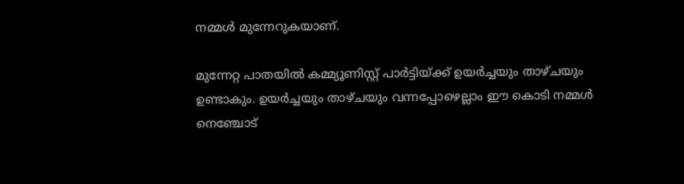നമ്മള്‍ മുന്നേറുകയാണ്.

മുന്നേറ്റ പാതയില്‍ കമ്മ്യൂണിസ്റ്റ് പാര്‍ട്ടിയ്ക്ക് ഉയര്‍ച്ചയും താഴ്ചയും ഉണ്ടാകും. ഉയര്‍ച്ചയും താഴ്ചയും വന്നപ്പോഴെല്ലാം ഈ കൊടി നമ്മള്‍ നെഞ്ചോട്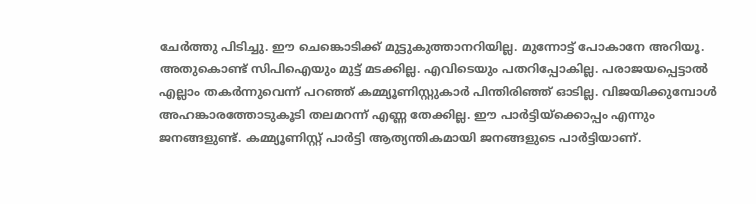ചേര്‍ത്തു പിടിച്ചു. ഈ ചെങ്കൊടിക്ക് മുട്ടുകുത്താനറിയില്ല. മുന്നോട്ട് പോകാനേ അറിയൂ. അതുകൊണ്ട് സിപിഐയും മുട്ട് മടക്കില്ല. എവിടെയും പതറിപ്പോകില്ല. പരാജയപ്പെട്ടാല്‍ എല്ലാം തകര്‍ന്നുവെന്ന് പറഞ്ഞ് കമ്മ്യൂണിസ്റ്റുകാര്‍ പിന്തിരിഞ്ഞ് ഓടില്ല. വിജയിക്കുമ്പോള്‍ അഹങ്കാരത്തോടുകൂടി തലമറന്ന് എണ്ണ തേക്കില്ല. ഈ പാര്‍ട്ടിയ്ക്കൊപ്പം എന്നും ജനങ്ങളുണ്ട്. കമ്മ്യൂണിസ്റ്റ് പാര്‍ട്ടി ആത്യന്തികമായി ജനങ്ങളുടെ പാര്‍ട്ടിയാണ്.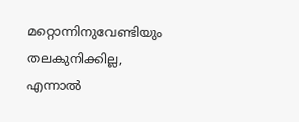മറ്റൊന്നിനുവേണ്ടിയും തലകുനിക്കില്ല, എന്നാല്‍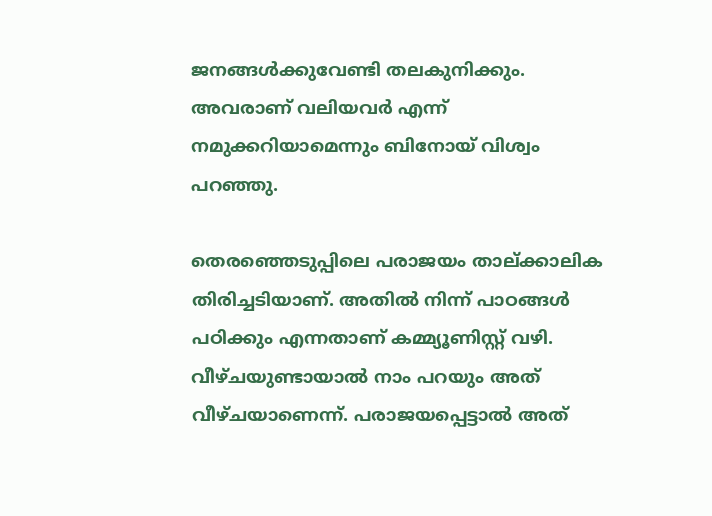ജനങ്ങള്‍ക്കുവേണ്ടി തലകുനിക്കും. അവരാണ് വലിയവര്‍ എന്ന് നമുക്കറിയാമെന്നും ബിനോയ് വിശ്വം പറഞ്ഞു.

തെരഞ്ഞെടുപ്പിലെ പരാജയം താല്ക്കാലിക തിരിച്ചടിയാണ്. അതില്‍ നിന്ന് പാഠങ്ങള്‍ പഠിക്കും എന്നതാണ് കമ്മ്യൂണിസ്റ്റ് വഴി. വീഴ്ചയുണ്ടായാല്‍ നാം പറയും അത് വീഴ്ചയാണെന്ന്. പരാജയപ്പെട്ടാല്‍ അത്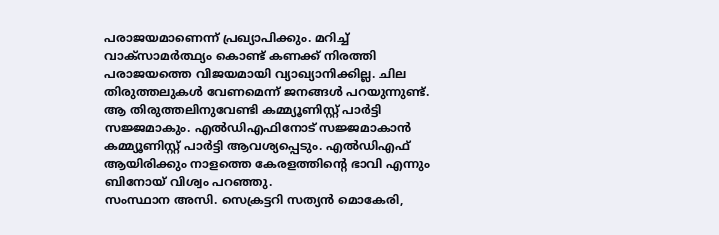പരാജയമാണെന്ന് പ്രഖ്യാപിക്കും. മറിച്ച് വാക്‌സാമര്‍ത്ഥ്യം കൊണ്ട് കണക്ക് നിരത്തി പരാജയത്തെ വിജയമായി വ്യാഖ്യാനിക്കില്ല. ചില തിരുത്തലുകള്‍ വേണമെന്ന് ജനങ്ങള്‍ പറയുന്നുണ്ട്. ആ തിരുത്തലിനുവേണ്ടി കമ്മ്യൂണിസ്റ്റ് പാര്‍ട്ടി സജ്ജമാകും. എല്‍‍ഡിഎഫിനോട് സജ്ജമാകാന്‍ കമ്മ്യൂണിസ്റ്റ് പാര്‍ട്ടി ആവശ്യപ്പെടും. എല്‍ഡിഎഫ് ആയിരിക്കും നാളത്തെ കേരളത്തിന്റെ ഭാവി എന്നും ബിനോയ് വിശ്വം പറഞ്ഞു.
സംസ്ഥാന അസി. സെക്രട്ടറി സത്യന്‍ മൊകേരി,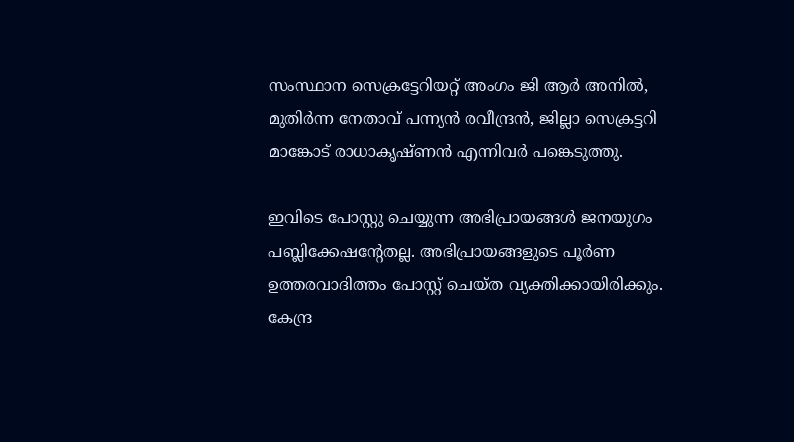സംസ്ഥാന സെക്രട്ടേറിയറ്റ് അംഗം ജി ആര്‍ അനില്‍, മുതിര്‍ന്ന നേതാവ് പന്ന്യന്‍ രവീന്ദ്രന്‍, ജില്ലാ സെക്രട്ടറി മാങ്കോട് രാധാകൃഷ്ണന്‍ എന്നിവര്‍ പങ്കെടുത്തു.

ഇവിടെ പോസ്റ്റു ചെയ്യുന്ന അഭിപ്രായങ്ങള്‍ ജനയുഗം പബ്ലിക്കേഷന്റേതല്ല. അഭിപ്രായങ്ങളുടെ പൂര്‍ണ ഉത്തരവാദിത്തം പോസ്റ്റ് ചെയ്ത വ്യക്തിക്കായിരിക്കും. കേന്ദ്ര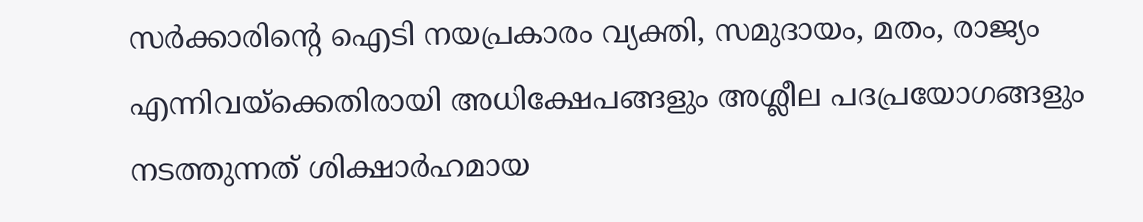സര്‍ക്കാരിന്റെ ഐടി നയപ്രകാരം വ്യക്തി, സമുദായം, മതം, രാജ്യം എന്നിവയ്‌ക്കെതിരായി അധിക്ഷേപങ്ങളും അശ്ലീല പദപ്രയോഗങ്ങളും നടത്തുന്നത് ശിക്ഷാര്‍ഹമായ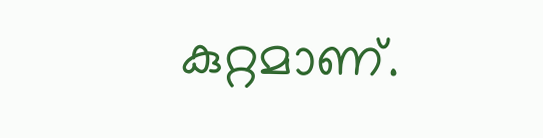കുറ്റമാണ്.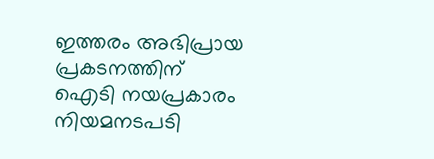ഇത്തരം അഭിപ്രായ പ്രകടനത്തിന് ഐടി നയപ്രകാരം നിയമനടപടി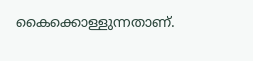കൈക്കൊള്ളുന്നതാണ്.